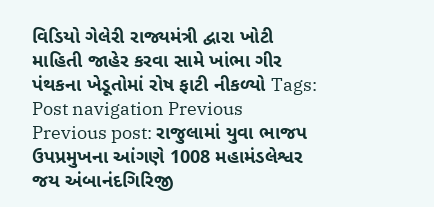વિડિયો ગેલેરી રાજ્યમંત્રી દ્વારા ખોટી માહિતી જાહેર કરવા સામે ખાંભા ગીર પંથકના ખેડૂતોમાં રોષ ફાટી નીકળ્યો Tags: Post navigation Previous Previous post: રાજુલામાં યુવા ભાજપ ઉપપ્રમુખના આંગણે 1008 મહામંડલેશ્વર જય અંબાનંદગિરિજી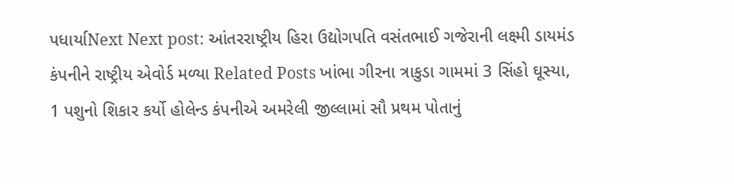પધાર્યાNext Next post: આંતરરાષ્ટ્રીય હિરા ઉદ્યોગપતિ વસંતભાઈ ગજેરાની લક્ષ્મી ડાયમંડ કંપનીને રાષ્ટ્રીય એવોર્ડ મળ્યા Related Posts ખાંભા ગીરના ત્રાકુડા ગામમાં 3 સિંહો ઘૂસ્યા, 1 પશુનો શિકાર કર્યો હોલેન્ડ કંપનીએ અમરેલી જીલ્લામાં સૌ પ્રથમ પોતાનું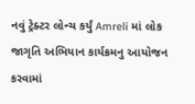નવું ટ્રેક્ટર લોન્ચ કર્યું Amreli માં લોક જાગૃતિ અભિયાન કાર્યક્રમનુ આયોજન કરવામાં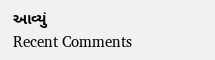આવ્યું
Recent Comments